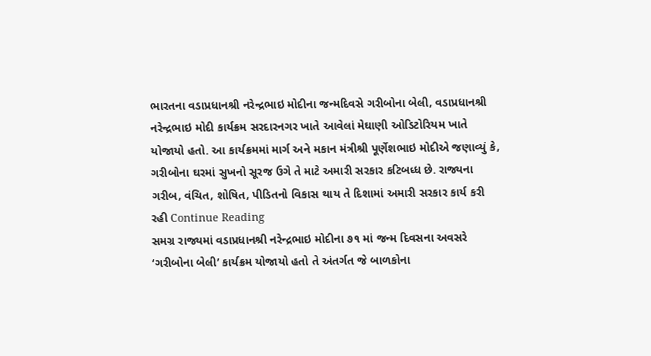ભારતના વડાપ્રધાનશ્રી નરેન્દ્રભાઇ મોદીના જન્મદિવસે ગરીબોના બેલી, વડાપ્રધાનશ્રી નરેન્દ્રભાઇ મોદી કાર્યક્રમ સરદારનગર ખાતે આવેલાં મેઘાણી ઓડિટોરિયમ ખાતે યોજાયો હતો. આ કાર્યક્રમમાં માર્ગ અને મકાન મંત્રીશ્રી પૂર્ણેશભાઇ મોદીએ જણાવ્યું કે, ગરીબોના ઘરમાં સુખનો સૂરજ ઉગે તે માટે અમારી સરકાર કટિબધ્ધ છે. રાજ્યના ગરીબ, વંચિત, શોષિત, પીડિતનો વિકાસ થાય તે દિશામાં અમારી સરકાર કાર્ય કરી રહી Continue Reading
સમગ્ર રાજ્યમાં વડાપ્રધાનશ્રી નરેન્દ્રભાઇ મોદીના ૭૧ માં જન્મ દિવસના અવસરે ‘ગરીબોના બેલી’ કાર્યક્રમ યોજાયો હતો તે અંતર્ગત જે બાળકોના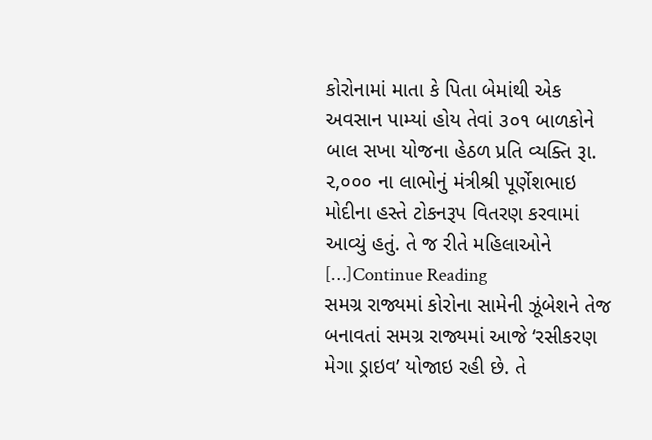કોરોનામાં માતા કે પિતા બેમાંથી એક અવસાન પામ્યાં હોય તેવાં ૩૦૧ બાળકોને બાલ સખા યોજના હેઠળ પ્રતિ વ્યક્તિ રૂા. ૨,૦૦૦ ના લાભોનું મંત્રીશ્રી પૂર્ણેશભાઇ મોદીના હસ્તે ટોકનરૂપ વિતરણ કરવામાં આવ્યું હતું. તે જ રીતે મહિલાઓને […]Continue Reading
સમગ્ર રાજ્યમાં કોરોના સામેની ઝૂંબેશને તેજ બનાવતાં સમગ્ર રાજ્યમાં આજે ‘રસીકરણ મેગા ડ્રાઇવ’ યોજાઇ રહી છે. તે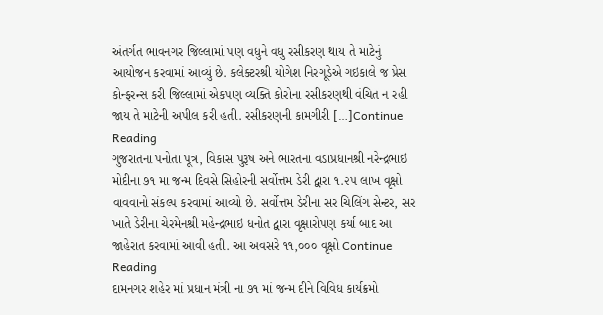અંતર્ગત ભાવનગર જિલ્લામાં પણ વધુને વધુ રસીકરણ થાય તે માટેનું આયોજન કરવામાં આવ્યું છે. કલેક્ટરશ્રી યોગેશ નિરગૂડેએ ગઇકાલે જ પ્રેસ કોન્ફરન્સ કરી જિલ્લામાં એકપણ વ્યક્તિ કોરોના રસીકરણથી વંચિત ન રહી જાય તે માટેની અપીલ કરી હતી. રસીકરણની કામગીરી […]Continue Reading
ગુજરાતના પનોતા પૂત્ર, વિકાસ પુરૂષ અને ભારતના વડાપ્રધાનશ્રી નરેન્દ્રભાઇ મોદીના ૭૧ મા જન્મ દિવસે સિહોરની સર્વોત્તમ ડેરી દ્વારા ૧.૨૫ લાખ વૃક્ષો વાવવાનો સંકલ્પ કરવામાં આવ્યો છે. સર્વોત્તમ ડેરીના સર ચિલિંગ સેન્ટર, સર ખાતે ડેરીના ચેરમેનશ્રી મહેન્દ્રભાઇ ધનોત દ્વારા વૃક્ષારોપણ કર્યા બાદ આ જાહેરાત કરવામાં આવી હતી. આ અવસરે ૧૧,૦૦૦ વૃક્ષો Continue Reading
દામનગર શહેર માં પ્રધાન મંત્રી ના ૭૧ માં જન્મ દીને વિવિધ કાર્યક્રમો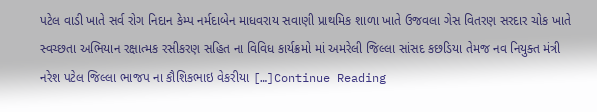પટેલ વાડી ખાતે સર્વ રોગ નિદાન કેમ્પ નર્મદાબેન માધવરાય સવાણી પ્રાથમિક શાળા ખાતે ઉજવલા ગેસ વિતરણ સરદાર ચોક ખાતે સ્વચ્છતા અભિયાન રક્ષાત્મક રસીકરણ સહિત ના વિવિધ કાર્યક્રમો માં અમરેલી જિલ્લા સાંસદ કછડિયા તેમજ નવ નિયુક્ત મંત્રી નરેશ પટેલ જિલ્લા ભાજપ ના કૌશિકભાઇ વેકરીયા […]Continue Reading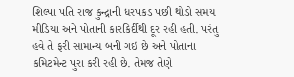શિલ્પા પતિ રાજ કુન્દ્રાની ધરપકડ પછી થોડો સમય મીડિયા અને પોતાની કારકિર્દીથી દૂર રહી હતી. પરંતુ હવે તે ફરી સામાન્ય બની ગઇ છે અને પોતાના કમિટમેન્ટ પુરા કરી રહી છે. તેમજ તેણે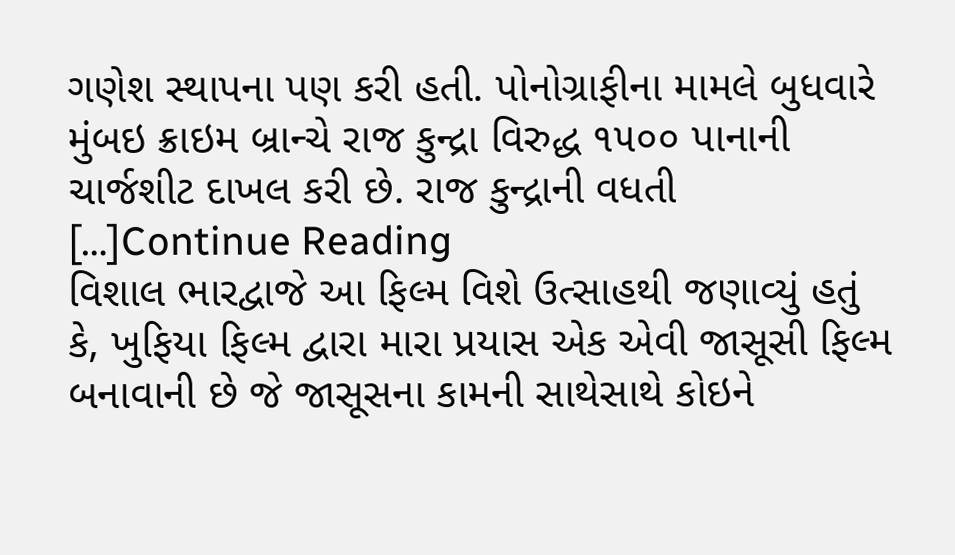ગણેશ સ્થાપના પણ કરી હતી. પોનોગ્રાફીના મામલે બુધવારે મુંબઇ ક્રાઇમ બ્રાન્ચે રાજ કુન્દ્રા વિરુદ્ધ ૧૫૦૦ પાનાની ચાર્જશીટ દાખલ કરી છે. રાજ કુન્દ્રાની વધતી […]Continue Reading
વિશાલ ભારદ્વાજે આ ફિલ્મ વિશે ઉત્સાહથી જણાવ્યું હતું કે, ખુફિયા ફિલ્મ દ્વારા મારા પ્રયાસ એક એવી જાસૂસી ફિલ્મ બનાવાની છે જે જાસૂસના કામની સાથેસાથે કોઇને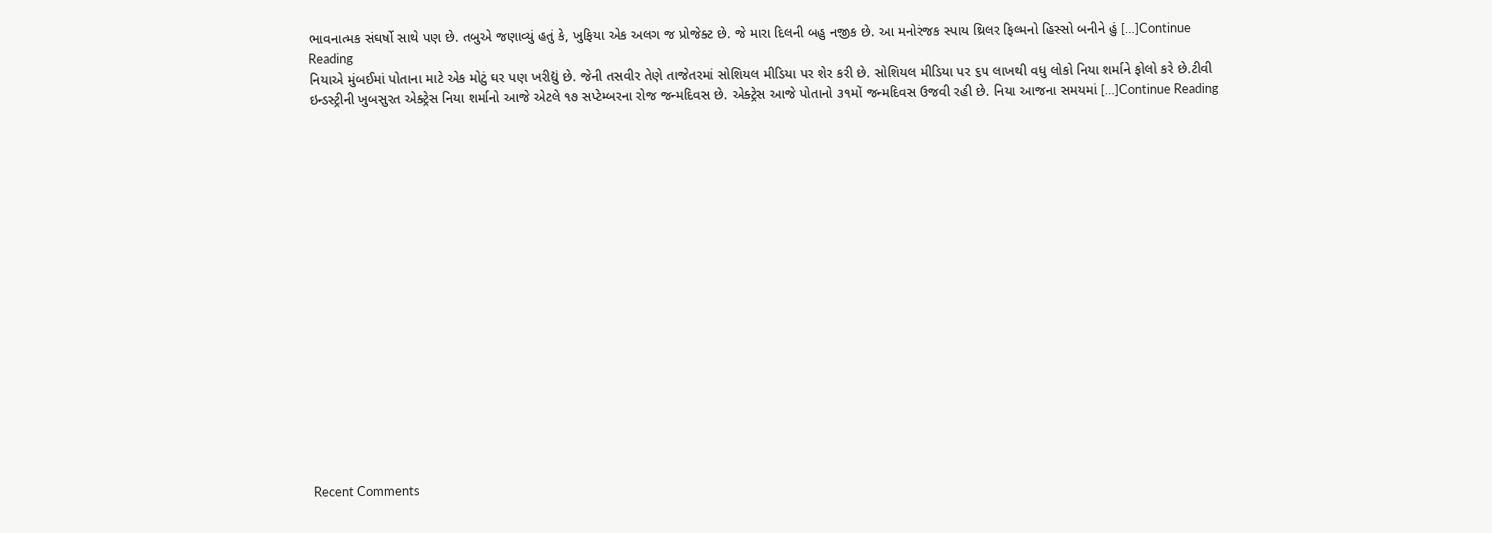ભાવનાત્મક સંઘર્ષો સાથે પણ છે. તબુએ જણાવ્યું હતું કે, ખુફિયા એક અલગ જ પ્રોજેક્ટ છે. જે મારા દિલની બહુ નજીક છે. આ મનોરંજક સ્પાય થ્રિલર ફિલ્મનો હિસ્સો બનીને હું […]Continue Reading
નિયાએ મુંબઈમાં પોતાના માટે એક મોટું ઘર પણ ખરીદ્યું છે. જેની તસવીર તેણે તાજેતરમાં સોશિયલ મીડિયા પર શેર કરી છે. સોશિયલ મીડિયા પર ૬૫ લાખથી વધુ લોકો નિયા શર્માને ફોલો કરે છે.ટીવી ઇન્ડસ્ટ્રીની ખુબસુરત એક્ટ્રેસ નિયા શર્માનો આજે એટલે ૧૭ સપ્ટેમ્બરના રોજ જન્મદિવસ છે. એક્ટ્રેસ આજે પોતાનો ૩૧મોં જન્મદિવસ ઉજવી રહી છે. નિયા આજના સમયમાં […]Continue Reading


















Recent Comments